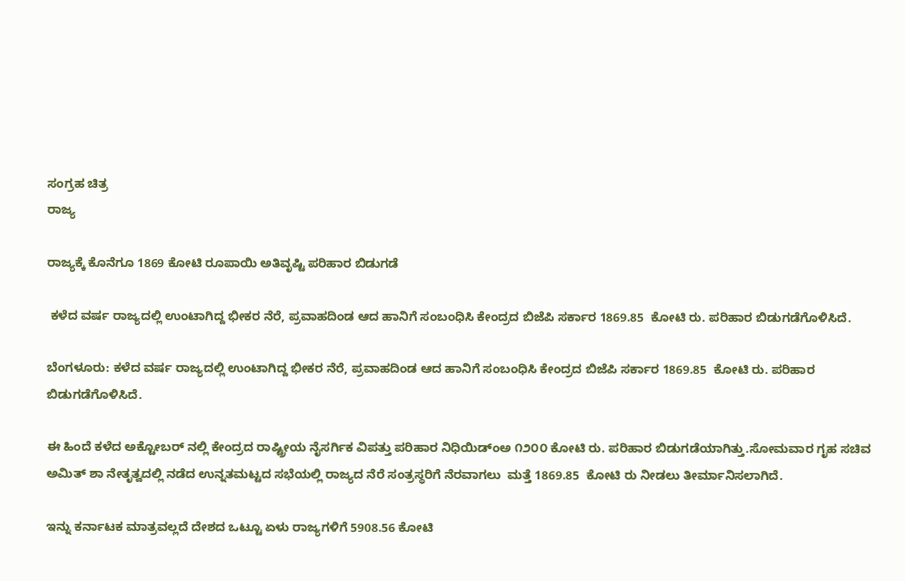ಸಂಗ್ರಹ ಚಿತ್ರ
ರಾಜ್ಯ

ರಾಜ್ಯಕ್ಕೆ ಕೊನೆಗೂ 1869 ಕೋಟಿ ರೂಪಾಯಿ ಅತಿವೃಷ್ಟಿ ಪರಿಹಾರ ಬಿಡುಗಡೆ

 ಕಳೆದ ವರ್ಷ ರಾಜ್ಯದಲ್ಲಿ ಉಂಟಾಗಿದ್ದ ಭೀಕರ ನೆರೆ, ಪ್ರವಾಹದಿಂಡ ಆದ ಹಾನಿಗೆ ಸಂಬಂಧಿಸಿ ಕೇಂದ್ರದ ಬಿಜೆಪಿ ಸರ್ಕಾರ 1869.85  ಕೋಟಿ ರು. ಪರಿಹಾರ ಬಿಡುಗಡೆಗೊಳಿಸಿದೆ.

ಬೆಂಗಳೂರು: ಕಳೆದ ವರ್ಷ ರಾಜ್ಯದಲ್ಲಿ ಉಂಟಾಗಿದ್ದ ಭೀಕರ ನೆರೆ, ಪ್ರವಾಹದಿಂಡ ಆದ ಹಾನಿಗೆ ಸಂಬಂಧಿಸಿ ಕೇಂದ್ರದ ಬಿಜೆಪಿ ಸರ್ಕಾರ 1869.85  ಕೋಟಿ ರು. ಪರಿಹಾರ ಬಿಡುಗಡೆಗೊಳಿಸಿದೆ.

ಈ ಹಿಂದೆ ಕಳೆದ ಅಕ್ಟೋಬರ್ ನಲ್ಲಿ ಕೇಂದ್ರದ ರಾಷ್ಟ್ರೀಯ ನೈಸರ್ಗಿಕ ವಿಪತ್ತು ಪರಿಹಾರ ನಿಧಿಯಿಡ್ಂಅ ೧೨೦೦ ಕೋಟಿ ರು. ಪರಿಹಾರ ಬಿಡುಗಡೆಯಾಗಿತ್ತು.ಸೋಮವಾರ ಗೃಹ ಸಚಿವ ಅಮಿತ್ ಶಾ ನೇತೃತ್ವದಲ್ಲಿ ನಡೆದ ಉನ್ನತಮಟ್ಟದ ಸಭೆಯಲ್ಲಿ ರಾಜ್ಯದ ನೆರೆ ಸಂತ್ರಸ್ಥರಿಗೆ ನೆರವಾಗಲು  ಮತ್ತೆ 1869.85  ಕೋಟಿ ರು ನೀಡಲು ತೀರ್ಮಾನಿಸಲಾಗಿದೆ.

ಇನ್ನು ಕರ್ನಾಟಕ ಮಾತ್ರವಲ್ಲದೆ ದೇಶದ ಒಟ್ಟೂ ಏಳು ರಾಜ್ಯಗಳಿಗೆ 5908.56 ಕೋಟಿ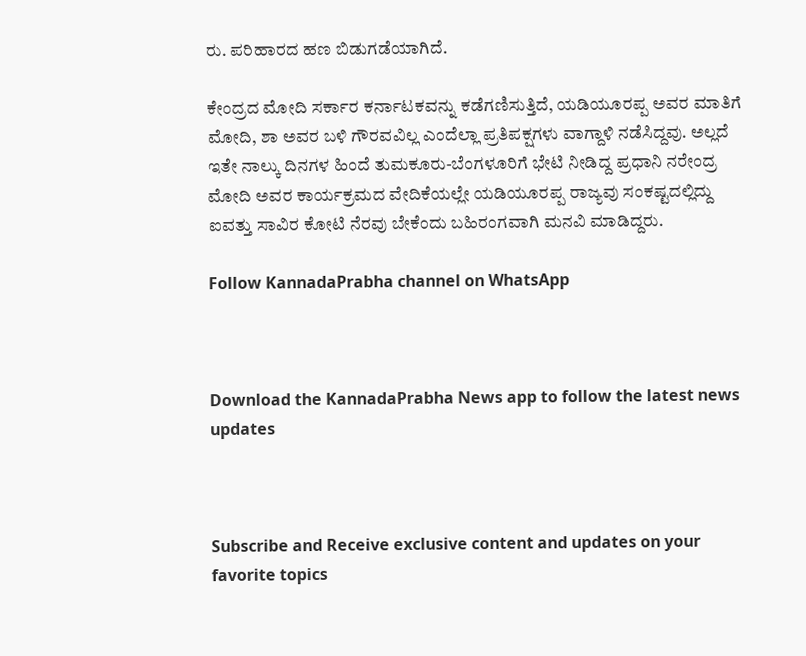ರು. ಪರಿಹಾರದ ಹಣ ಬಿಡುಗಡೆಯಾಗಿದೆ.

ಕೇಂದ್ರದ ಮೋದಿ ಸರ್ಕಾರ ಕರ್ನಾಟಕವನ್ನು ಕಡೆಗಣಿಸುತ್ತಿದೆ, ಯಡಿಯೂರಪ್ಪ ಅವರ ಮಾತಿಗೆ ಮೋದಿ, ಶಾ ಅವರ ಬಳಿ ಗೌರವವಿಲ್ಲ ಎಂದೆಲ್ಲಾ ಪ್ರತಿಪಕ್ಷಗಳು ವಾಗ್ದಾಳಿ ನಡೆಸಿದ್ದವು. ಅಲ್ಲದೆ ಇತೇ ನಾಲ್ಕು ದಿನಗಳ ಹಿಂದೆ ತುಮಕೂರು-ಬೆಂಗಳೂರಿಗೆ ಭೇಟಿ ನೀಡಿದ್ದ ಪ್ರಧಾನಿ ನರೇಂದ್ರ ಮೋದಿ ಅವರ ಕಾರ್ಯಕ್ರಮದ ವೇದಿಕೆಯಲ್ಲೇ ಯಡಿಯೂರಪ್ಪ ರಾಜ್ಯವು ಸಂಕಷ್ಟದಲ್ಲಿದ್ದು ಐವತ್ತು ಸಾವಿರ ಕೋಟಿ ನೆರವು ಬೇಕೆಂದು ಬಹಿರಂಗವಾಗಿ ಮನವಿ ಮಾಡಿದ್ದರು.

Follow KannadaPrabha channel on WhatsApp



Download the KannadaPrabha News app to follow the latest news updates



Subscribe and Receive exclusive content and updates on your favorite topics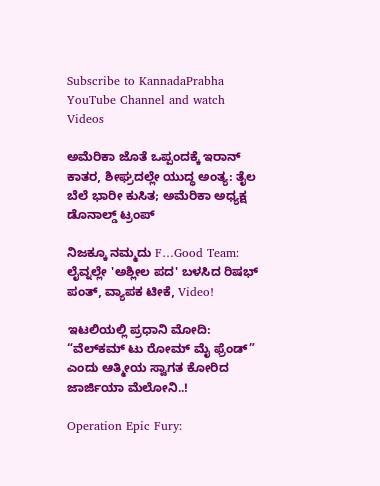Subscribe to KannadaPrabha YouTube Channel and watch Videos

ಅಮೆರಿಕಾ ಜೊತೆ ಒಪ್ಪಂದಕ್ಕೆ ಇರಾನ್‌ ಕಾತರ, ಶೀಘ್ರದಲ್ಲೇ ಯುದ್ಧ ಅಂತ್ಯ: ತೈಲ ಬೆಲೆ ಭಾರೀ ಕುಸಿತ; ಅಮೆರಿಕಾ ಅಧ್ಯಕ್ಷ ಡೊನಾಲ್ಡ್ ಟ್ರಂಪ್

ನಿಜಕ್ಕೂ ನಮ್ಮದು F…Good Team: ಲೈವ್ನಲ್ಲೇ 'ಅಶ್ಲೀಲ ಪದ' ಬಳಸಿದ ರಿಷಭ್ ಪಂತ್, ವ್ಯಾಪಕ ಟೀಕೆ, Video!

ಇಟಲಿಯಲ್ಲಿ ಪ್ರಧಾನಿ ಮೋದಿ: “ವೆಲ್‌ಕಮ್ ಟು ರೋಮ್ ಮೈ ಫ್ರೆಂಡ್” ಎಂದು ಆತ್ಮೀಯ ಸ್ವಾಗತ ಕೋರಿದ ಜಾರ್ಜಿಯಾ ಮೆಲೋನಿ..!

Operation Epic Fury: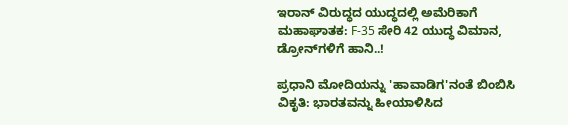ಇರಾನ್ ವಿರುದ್ಧದ ಯುದ್ಧದಲ್ಲಿ ಅಮೆರಿಕಾಗೆ ಮಹಾಘಾತಕ: F-35 ಸೇರಿ 42 ಯುದ್ಧ ವಿಮಾನ, ಡ್ರೋನ್‌ಗಳಿಗೆ ಹಾನಿ..!

ಪ್ರಧಾನಿ ಮೋದಿಯನ್ನು 'ಹಾವಾಡಿಗ'ನಂತೆ ಬಿಂಬಿಸಿ ವಿಕೃತಿ: ಭಾರತವನ್ನು ಹೀಯಾಳಿಸಿದ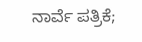ನಾರ್ವೆ ಪತ್ರಿಕೆ;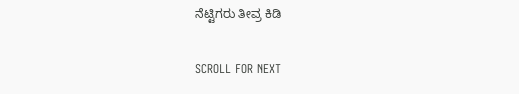ನೆಟ್ಟಿಗರು ತೀವ್ರ ಕಿಡಿ

SCROLL FOR NEXT